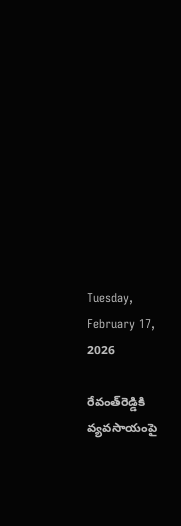Tuesday, February 17, 2026

రేవంత్‌రెడ్డికి వ్యవసాయంపై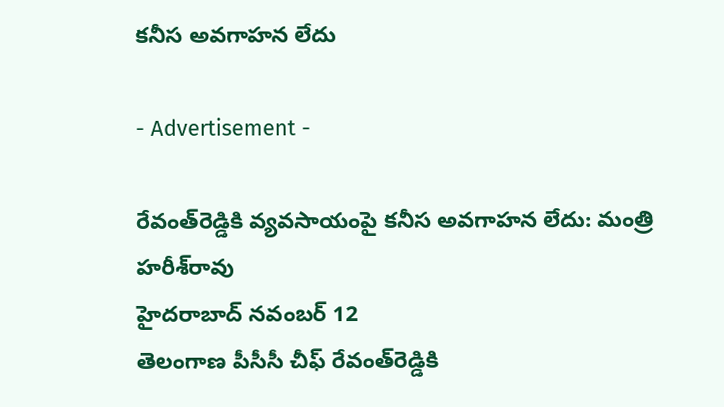కనీస అవగాహన లేదు

- Advertisement -

రేవంత్‌రెడ్డికి వ్యవసాయంపై కనీస అవగాహన లేదు: మంత్రి హరీశ్‌రావు
హైదరాబాద్‌ నవంబర్ 12
తెలంగాణ పీసీసీ చీఫ్‌ రేవంత్‌రెడ్డికి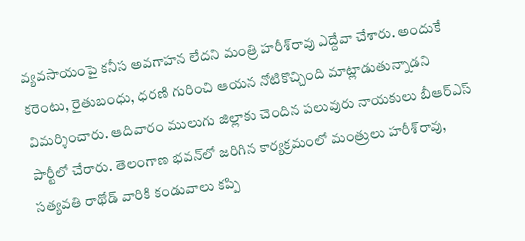వ్యవసాయంపై కనీస అవగాహన లేదని మంత్రి హరీశ్‌రావు ఎద్దేవా చేశారు. అందుకే కరెంటు, రైతుబంధు, ధరణి గురించి ఆయన నోటికొచ్చింది మాట్లాడుతున్నాడని విమర్శించారు. ఆదివారం ములుగు జిల్లాకు చెందిన పలువురు నాయకులు బీఆర్‌ఎస్‌ పార్టీలో చేరారు. తెలంగాణ భవన్‌లో జరిగిన కార్యక్రమంలో మంత్రులు హరీశ్‌రావు, సత్యవతి రాథోడ్‌ వారికి కండువాలు కప్పి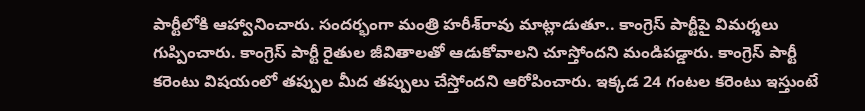పార్టీలోకి ఆహ్వానించారు. సందర్భంగా మంత్రి హరీశ్‌రావు మాట్లాడుతూ.. కాంగ్రెస్‌ పార్టీపై విమర్శలు గుప్పించారు. కాంగ్రెస్‌ పార్టీ రైతుల జీవితాలతో ఆడుకోవాలని చూస్తోందని మండిపడ్డారు. కాంగ్రెస్‌ పార్టీ కరెంటు విషయంలో తప్పుల మీద తప్పులు చేస్తోందని ఆరోపించారు. ఇక్కడ 24 గంటల కరెంటు ఇస్తుంటే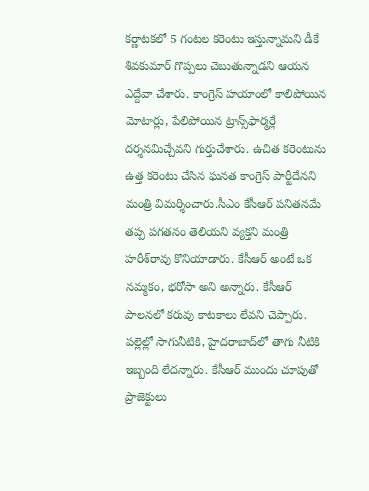కర్ణాటకలో 5 గంటల కరెంటు ఇస్తున్నామని డీకే శివకుమార్‌ గొప్పలు చెబుతున్నాడని ఆయన ఎద్దేవా చేశారు. కాంగ్రెస్‌ హయాంలో కాలిపోయిన మోటార్లు, పేలిపోయిన ట్రాన్స్‌ఫార్మర్లే దర్శనమిచ్చేవని గుర్తుచేశారు. ఉచిత కరెంటును ఉత్త కరెంటు చేసిన ఘనత కాంగ్రెస్‌ పార్టీదేనని మంత్రి విమర్శించారు.సీఎం కేసీఆర్‌ పనితనమే తప్ప పగతనం తెలియని వ్యక్తని మంత్రి హరీశ్‌రావు కొనియాడారు. కేసీఆర్‌ అంటే ఒక నమ్మకం, భరోసా అని అన్నారు. కేసీఆర్‌ పాలనలో కరువు కాటకాలు లేవని చెప్పారు. పల్లెల్లో సాగునీటికి, హైదరాబాద్‌లో తాగు నీటికి ఇబ్బంది లేదన్నారు. కేసీఆర్‌ ముందు చూపుతో ప్రాజెక్టులు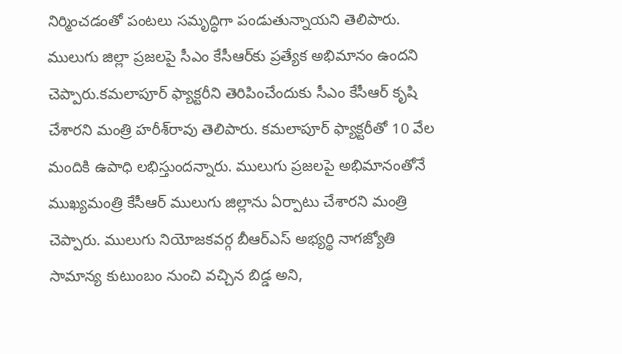నిర్మించడంతో పంటలు సమృద్ధిగా పండుతున్నాయని తెలిపారు. ములుగు జిల్లా ప్రజలపై సీఎం కేసీఆర్‌కు ప్రత్యేక అభిమానం ఉందని చెప్పారు.కమలాపూర్‌ ఫ్యాక్టరీని తెరిపించేందుకు సీఎం కేసీఆర్‌ కృషి చేశారని మంత్రి హరీశ్‌రావు తెలిపారు. కమలాపూర్‌ ఫ్యాక్టరీతో 10 వేల మందికి ఉపాధి లభిస్తుందన్నారు. ములుగు ప్రజలపై అభిమానంతోనే ముఖ్యమంత్రి కేసీఆర్‌ ములుగు జిల్లాను ఏర్పాటు చేశారని మంత్రి చెప్పారు. ములుగు నియోజకవర్గ బీఆర్‌ఎస్‌ అభ్యర్థి నాగజ్యోతి సామాన్య కుటుంబం నుంచి వచ్చిన బిడ్డ అని,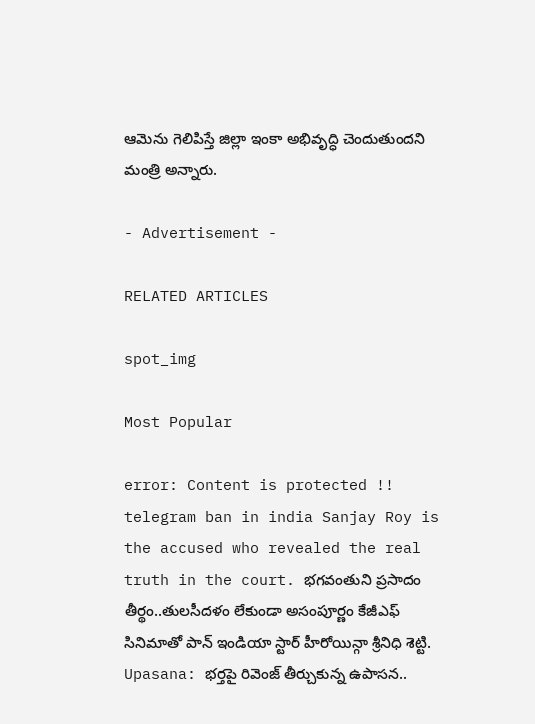ఆమెను గెలిపిస్తే జిల్లా ఇంకా అభివృద్ధి చెందుతుందని మంత్రి అన్నారు.

- Advertisement -

RELATED ARTICLES

spot_img

Most Popular

error: Content is protected !!
telegram ban in india Sanjay Roy is the accused who revealed the real truth in the court. భగవంతుని ప్రసాదం తీర్థం..తులసీదళం లేకుండా అసంపూర్ణం కేజీఎఫ్ సినిమాతో పాన్ ఇండియా స్టార్ హీరోయిన్గా శ్రీనిధి శెట్టి. Upasana: భర్తపై రివెంజ్ తీర్చుకున్న ఉపాసన..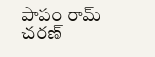పాపం రామ్ చరణ్